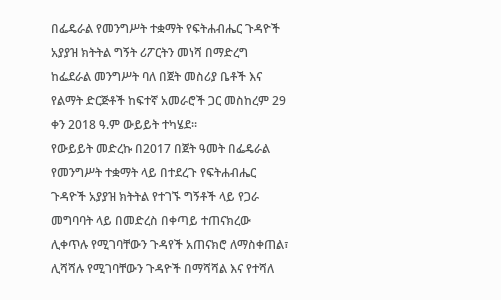በፌዴራል የመንግሥት ተቋማት የፍትሐብሔር ጉዳዮች አያያዝ ክትትል ግኝት ሪፖርትን መነሻ በማድረግ ከፌደራል መንግሥት ባለ በጀት መስሪያ ቤቶች እና የልማት ድርጅቶች ከፍተኛ አመራሮች ጋር መስከረም 29 ቀን 2018 ዓ.ም ውይይት ተካሄደ፡፡
የውይይት መድረኩ በ2017 በጀት ዓመት በፌዴራል የመንግሥት ተቋማት ላይ በተደረጉ የፍትሐብሔር ጉዳዮች አያያዝ ክትትል የተገኙ ግኝቶች ላይ የጋራ መግባባት ላይ በመድረስ በቀጣይ ተጠናክረው ሊቀጥሉ የሚገባቸውን ጉዳየች አጠናክሮ ለማስቀጠል፣ ሊሻሻሉ የሚገባቸውን ጉዳዮች በማሻሻል እና የተሻለ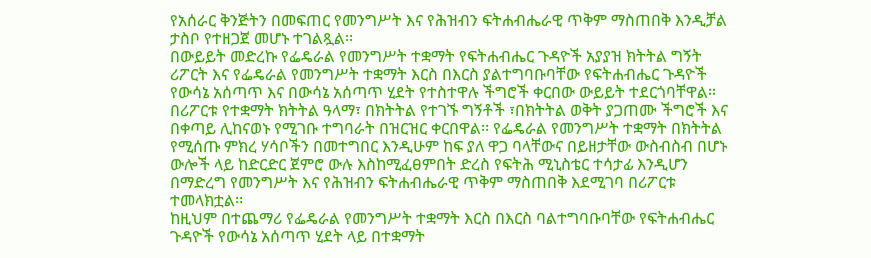የአሰራር ቅንጅትን በመፍጠር የመንግሥት እና የሕዝብን ፍትሐብሔራዊ ጥቅም ማስጠበቅ እንዲቻል ታስቦ የተዘጋጀ መሆኑ ተገልጿል፡፡
በውይይት መድረኩ የፌዴራል የመንግሥት ተቋማት የፍትሐብሔር ጉዳዮች አያያዝ ክትትል ግኝት ሪፖርት እና የፌዴራል የመንግሥት ተቋማት እርስ በእርስ ያልተግባቡባቸው የፍትሐብሔር ጉዳዮች የውሳኔ አሰጣጥ እና በውሳኔ አሰጣጥ ሂደት የተስተዋሉ ችግሮች ቀርበው ውይይት ተደርጎባቸዋል።
በሪፖርቱ የተቋማት ክትትል ዓላማ፣ በክትትል የተገኙ ግኝቶች ፣በክትትል ወቅት ያጋጠሙ ችግሮች እና በቀጣይ ሊከናወኑ የሚገቡ ተግባራት በዝርዝር ቀርበዋል፡፡ የፌዴራል የመንግሥት ተቋማት በክትትል የሚሰጡ ምክረ ሃሳቦችን በመተግበር እንዲሁም ከፍ ያለ ዋጋ ባላቸውና በይዘታቸው ውስብስብ በሆኑ ውሎች ላይ ከድርድር ጀምሮ ውሉ እስከሚፈፀምበት ድረስ የፍትሕ ሚኒስቴር ተሳታፊ እንዲሆን በማድረግ የመንግሥት እና የሕዝብን ፍትሐብሔራዊ ጥቅም ማስጠበቅ እደሚገባ በሪፖርቱ ተመላክቷል፡፡
ከዚህም በተጨማሪ የፌዴራል የመንግሥት ተቋማት እርስ በእርስ ባልተግባቡባቸው የፍትሐብሔር ጉዳዮች የውሳኔ አሰጣጥ ሂደት ላይ በተቋማት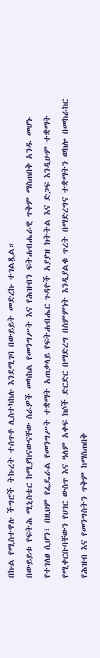በኩል የሚስተዋሉ ችግሮች ትኩረት ተሰጥቶ ሊስተካከሉ እንደሚገባ በውይይት መድረኩ ተገልጿል።
በውይይቱ የፍትሕ ሚኒስቴር ከሚያከናውናቸው ስራዎች መካከል የመንግሥት እና የሕዝብን ፍትሐብሔራዊ ጥቅም ማስጠበቅ አንዱ መሆኑ የተገለፀ ሲሆን፣ በዚህም የፌዴራል የመንግሥት ተቋማት አጠቃላይ የፍትሐብሔር ጉዳዮች አያያዝ ክትትል እና ድጋፍ እንዲሁም ተቋማት የሚቀርቡባቸውን የሀገር ውስጥ እና ዓለም አቀፍ ክሶች ድርድር በማድረግ በስምምነት እንዲያልቁ ጥረት በማድረግና ተቋማትን ወክሎ በመከራከር የሕዝብ እና የመንግስትን ጥቅም ከማስጠበቅ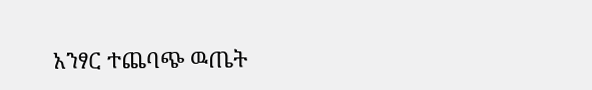አንፃር ተጨባጭ ዉጤት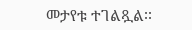መታየቱ ተገልጿል፡፡